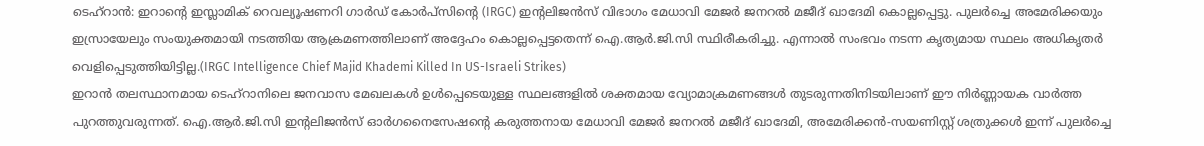ടെഹ്റാൻ: ഇറാന്റെ ഇസ്ലാമിക് റെവല്യൂഷണറി ഗാർഡ് കോർപ്സിന്റെ (IRGC) ഇന്റലിജൻസ് വിഭാഗം മേധാവി മേജർ ജനറൽ മജീദ് ഖാദേമി കൊല്ലപ്പെട്ടു. പുലർച്ചെ അമേരിക്കയും ഇസ്രായേലും സംയുക്തമായി നടത്തിയ ആക്രമണത്തിലാണ് അദ്ദേഹം കൊല്ലപ്പെട്ടതെന്ന് ഐ.ആർ.ജി.സി സ്ഥിരീകരിച്ചു. എന്നാൽ സംഭവം നടന്ന കൃത്യമായ സ്ഥലം അധികൃതർ വെളിപ്പെടുത്തിയിട്ടില്ല.(IRGC Intelligence Chief Majid Khademi Killed In US-Israeli Strikes)
ഇറാൻ തലസ്ഥാനമായ ടെഹ്റാനിലെ ജനവാസ മേഖലകൾ ഉൾപ്പെടെയുള്ള സ്ഥലങ്ങളിൽ ശക്തമായ വ്യോമാക്രമണങ്ങൾ തുടരുന്നതിനിടയിലാണ് ഈ നിർണ്ണായക വാർത്ത പുറത്തുവരുന്നത്. ഐ.ആർ.ജി.സി ഇന്റലിജൻസ് ഓർഗനൈസേഷന്റെ കരുത്തനായ മേധാവി മേജർ ജനറൽ മജീദ് ഖാദേമി, അമേരിക്കൻ-സയണിസ്റ്റ് ശത്രുക്കൾ ഇന്ന് പുലർച്ചെ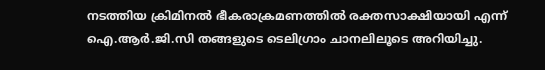നടത്തിയ ക്രിമിനൽ ഭീകരാക്രമണത്തിൽ രക്തസാക്ഷിയായി എന്ന് ഐ.ആർ.ജി.സി തങ്ങളുടെ ടെലിഗ്രാം ചാനലിലൂടെ അറിയിച്ചു.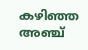കഴിഞ്ഞ അഞ്ച്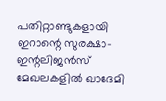പതിറ്റാണ്ടുകളായി ഇറാന്റെ സുരക്ഷാ-ഇന്റലിജൻസ് മേഖലകളിൽ ഖാദേമി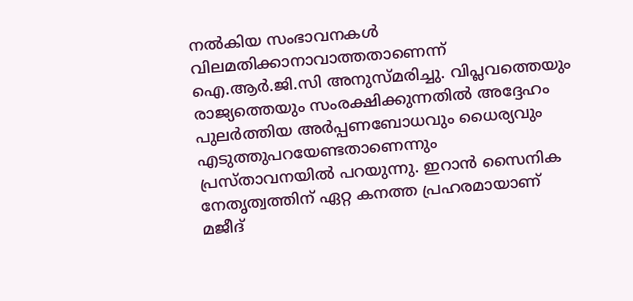നൽകിയ സംഭാവനകൾ വിലമതിക്കാനാവാത്തതാണെന്ന് ഐ.ആർ.ജി.സി അനുസ്മരിച്ചു. വിപ്ലവത്തെയും രാജ്യത്തെയും സംരക്ഷിക്കുന്നതിൽ അദ്ദേഹം പുലർത്തിയ അർപ്പണബോധവും ധൈര്യവും എടുത്തുപറയേണ്ടതാണെന്നും പ്രസ്താവനയിൽ പറയുന്നു. ഇറാൻ സൈനിക നേതൃത്വത്തിന് ഏറ്റ കനത്ത പ്രഹരമായാണ് മജീദ്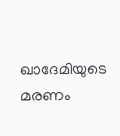ഖാദേമിയുടെ മരണം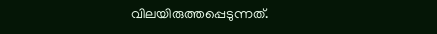വിലയിരുത്തപ്പെടുന്നത്.